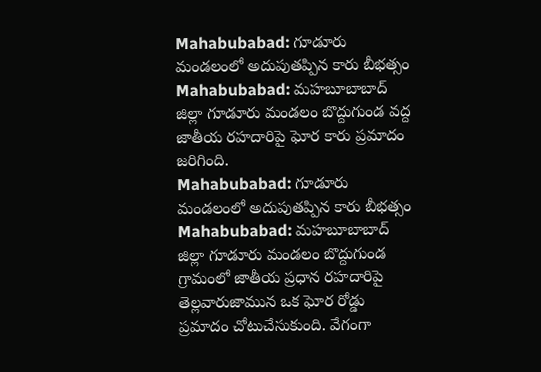Mahabubabad: గూడూరు మండలంలో అదుపుతప్పిన కారు బీభత్సం
Mahabubabad: మహబూబాబాద్ జిల్లా గూడూరు మండలం బొద్దుగుండ వద్ద జాతీయ రహదారిపై ఘోర కారు ప్రమాదం జరిగింది.
Mahabubabad: గూడూరు మండలంలో అదుపుతప్పిన కారు బీభత్సం
Mahabubabad: మహబూబాబాద్ జిల్లా గూడూరు మండలం బొద్దుగుండ గ్రామంలో జాతీయ ప్రధాన రహదారిపై తెల్లవారుజామున ఒక ఘోర రోడ్డు ప్రమాదం చోటుచేసుకుంది. వేగంగా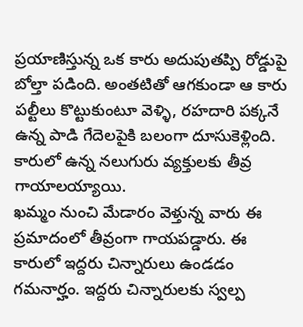ప్రయాణిస్తున్న ఒక కారు అదుపుతప్పి రోడ్డుపై బోల్తా పడింది. అంతటితో ఆగకుండా ఆ కారు పల్టీలు కొట్టుకుంటూ వెళ్ళి, రహదారి పక్కనే ఉన్న పాడి గేదెలపైకి బలంగా దూసుకెళ్లింది. కారులో ఉన్న నలుగురు వ్యక్తులకు తీవ్ర గాయాలయ్యాయి.
ఖమ్మం నుంచి మేడారం వెళ్తున్న వారు ఈ ప్రమాదంలో తీవ్రంగా గాయపడ్డారు. ఈ కారులో ఇద్దరు చిన్నారులు ఉండడం గమనార్హం. ఇద్దరు చిన్నారులకు స్వల్ప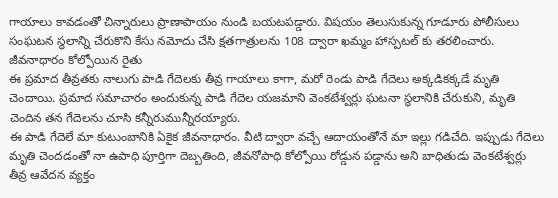గాయాలు కావడంతో చిన్నారులు ప్రాణాపాయం నుండి బయటపడ్డారు. విషయం తెలుసుకున్న గూడూరు పోలీసులు సంఘటన స్థలాన్ని చేరుకొని కేసు నమోదు చేసి క్షతగాత్రులను 108 ద్వారా ఖమ్మం హాస్పటల్ కు తరలించారు.
జీవనాధారం కోల్పోయిన రైతు
ఈ ప్రమాద తీవ్రతకు నాలుగు పాడి గేదెలకు తీవ్ర గాయాలు కాగా, మరో రెండు పాడి గేదెలు అక్కడికక్కడే మృతి చెందాయి. ప్రమాద సమాచారం అందుకున్న పాడి గేదెల యజమాని వెంకటేశ్వర్లు ఘటనా స్థలానికి చేరుకుని, మృతి చెందిన తన గేదెలను చూసి కన్నీరుమున్నీరయ్యారు.
ఈ పాడి గేదెలే మా కుటుంబానికి ఏకైక జీవనాధారం. వీటి ద్వారా వచ్చే ఆదాయంతోనే మా ఇల్లు గడిచేది. ఇప్పుడు గేదెలు మృతి చెందడంతో నా ఉపాధి పూర్తిగా దెబ్బతింది, జీవనోపాధి కోల్పోయి రోడ్డున పడ్డాను అని బాధితుడు వెంకటేశ్వర్లు తీవ్ర ఆవేదన వ్యక్తం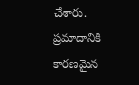చేశారు.
ప్రమాదానికి కారణమైన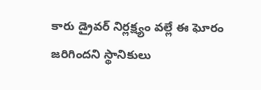కారు డ్రైవర్ నిర్లక్ష్యం వల్లే ఈ ఘోరం జరిగిందని స్థానికులు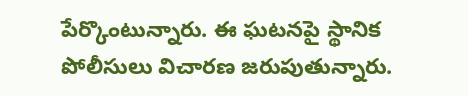పేర్కొంటున్నారు. ఈ ఘటనపై స్థానిక పోలీసులు విచారణ జరుపుతున్నారు.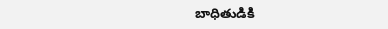బాధితుడికి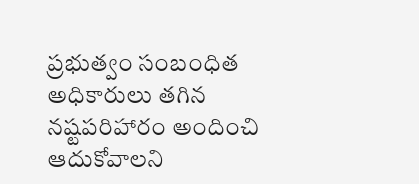ప్రభుత్వం సంబంధిత అధికారులు తగిన నష్టపరిహారం అందించి ఆదుకోవాలని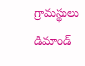గ్రామస్థులు డిమాండ్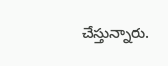చేస్తున్నారు.